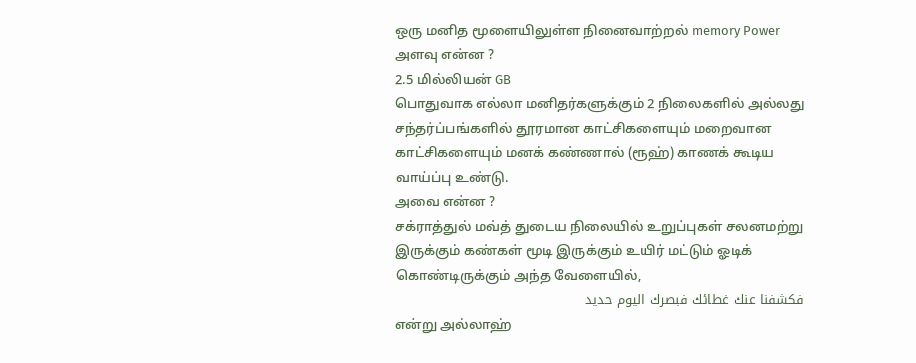ஒரு மனித மூளையிலுள்ள நினைவாற்றல் memory Power அளவு என்ன ?
2.5 மில்லியன் GB
பொதுவாக எல்லா மனிதர்களுக்கும் 2 நிலைகளில் அல்லது சந்தர்ப்பங்களில் தூரமான காட்சிகளையும் மறைவான காட்சிகளையும் மனக் கண்ணால் (ரூஹ்) காணக் கூடிய வாய்ப்பு உண்டு.
அவை என்ன ?
சக்ராத்துல் மவ்த் துடைய நிலையில் உறுப்புகள் சலனமற்று இருக்கும் கண்கள் மூடி இருக்கும் உயிர் மட்டும் ஓடிக் கொண்டிருக்கும் அந்த வேளையில்,
فكشفنا عنك غطائك فبصرك اليوم حديد
என்று அல்லாஹ்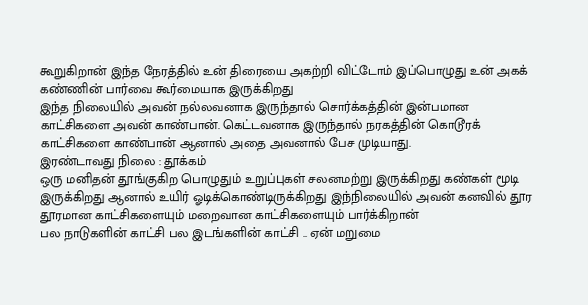கூறுகிறான் இந்த நேரத்தில் உன் திரையை அகற்றி விட்டோம் இப்பொழுது உன் அகக் கண்ணின் பார்வை கூர்மையாக இருக்கிறது
இந்த நிலையில் அவன் நல்லவனாக இருந்தால் சொர்க்கத்தின் இன்பமான காட்சிகளை அவன் காண்பான். கெட்டவனாக இருந்தால் நரகத்தின் கொடூரக் காட்சிகளை காண்பான் ஆனால் அதை அவனால் பேச முடியாது.
இரண்டாவது நிலை : தூக்கம்
ஒரு மனிதன் தூங்குகிற பொழுதும் உறுப்புகள் சலனமற்று இருக்கிறது கண்கள் மூடி இருக்கிறது ஆனால் உயிர் ஓடிக்கொண்டிருக்கிறது இந்நிலையில் அவன் கனவில் தூர தூரமான காட்சிகளையும் மறைவான காட்சிகளையும் பார்க்கிறான்
பல நாடுகளின் காட்சி பல இடங்களின் காட்சி .. ஏன் மறுமை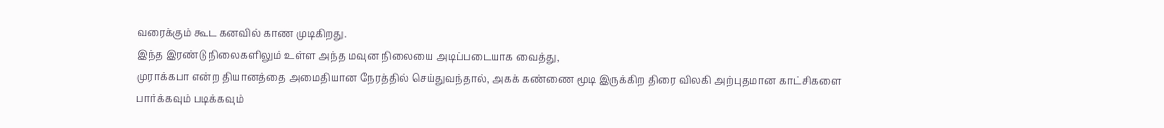வரைக்கும் கூட கனவில் காண முடிகிறது.
இந்த இரண்டு நிலைகளிலும் உள்ள அந்த மவுன நிலையை அடிப்படையாக வைத்து,
முராக்கபா என்ற தியானத்தை அமைதியான நேரத்தில் செய்துவந்தால், அகக் கண்ணை மூடி இருக்கிற திரை விலகி அற்புதமான காட்சிகளை பார்க்கவும் படிக்கவும்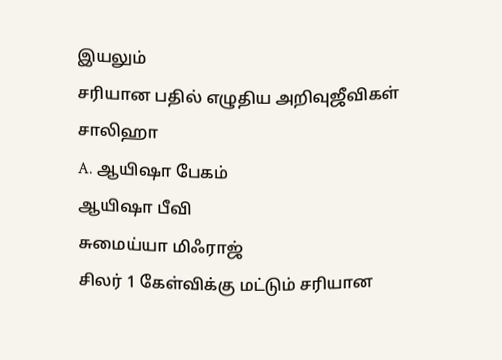இயலும்
சரியான பதில் எழுதிய அறிவுஜீவிகள்
சாலிஹா
A. ஆயிஷா பேகம்
ஆயிஷா பீவி
சுமைய்யா மிஃராஜ்
சிலர் 1 கேள்விக்கு மட்டும் சரியான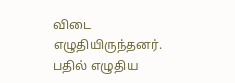விடை எழுதியிருந்தனர்.
பதில் எழுதிய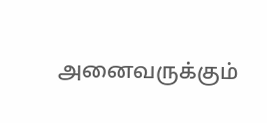அனைவருக்கும்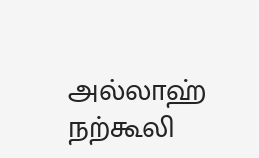அல்லாஹ் நற்கூலி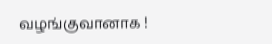வழங்குவானாக !